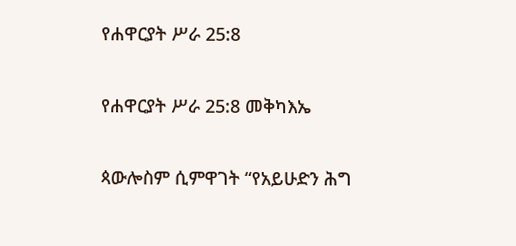የሐዋርያት ሥራ 25:8

የሐዋርያት ሥራ 25:8 መቅካእኤ

ጳውሎስም ሲምዋገት “የአይሁድን ሕግ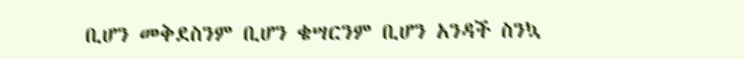ቢሆን መቅደስንም ቢሆን ቄሣርንም ቢሆን አንዳች ስንኳ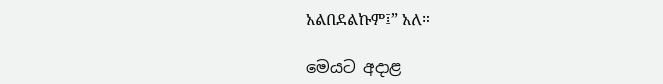አልበደልኩም፤” አለ።

මෙයට අදාළ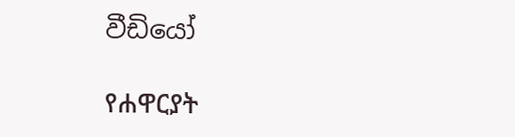වීඩියෝ

የሐዋርያት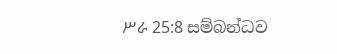ሥራ 25:8 සම්බන්ධව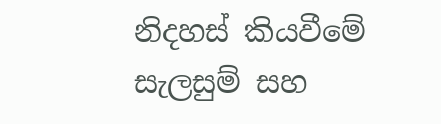නිදහස් කියවීමේ සැලසුම් සහ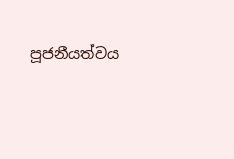පූජනීයත්වය